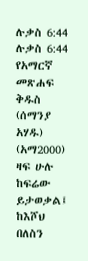ሉቃስ 6:44
ሉቃስ 6:44 የአማርኛ መጽሐፍ ቅዱስ (ሰማንያ አሃዱ) (አማ2000)
ዛፍ ሁሉ ከፍሬው ይታወቃል፤ ከእሾህ በለስን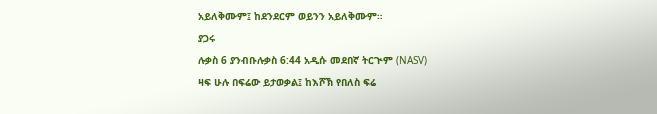አይለቅሙም፤ ከደንደርም ወይንን አይለቅሙም።
ያጋሩ
ሉቃስ 6 ያንብቡሉቃስ 6:44 አዲሱ መደበኛ ትርጒም (NASV)
ዛፍ ሁሉ በፍሬው ይታወቃል፤ ከእሾኽ የበለስ ፍሬ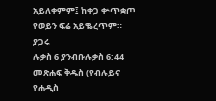አይለቀምም፤ ከቀጋ ቍጥቋጦ የወይን ፍሬ አይቈረጥም።
ያጋሩ
ሉቃስ 6 ያንብቡሉቃስ 6:44 መጽሐፍ ቅዱስ (የብሉይና የሐዲስ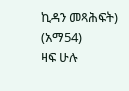ኪዳን መጻሕፍት) (አማ54)
ዛፍ ሁሉ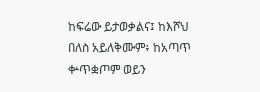ከፍሬው ይታወቃልና፤ ከእሾህ በለስ አይለቅሙም፥ ከአጣጥ ቍጥቋጦም ወይን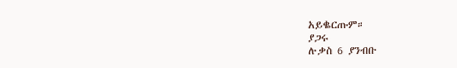አይቈርጡም።
ያጋሩ
ሉቃስ 6 ያንብቡ